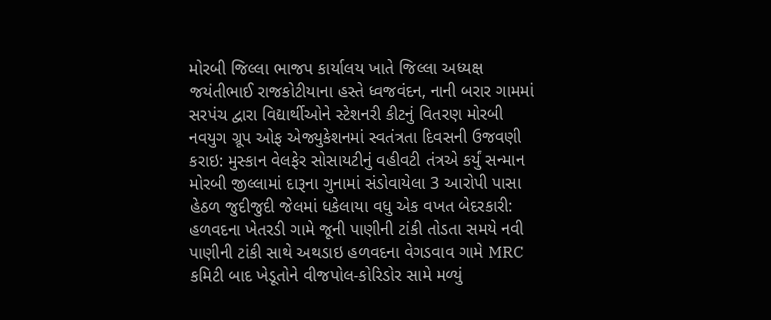મોરબી જિલ્લા ભાજપ કાર્યાલય ખાતે જિલ્લા અધ્યક્ષ જયંતીભાઈ રાજકોટીયાના હસ્તે ધ્વજવંદન, નાની બરાર ગામમાં સરપંચ દ્વારા વિદ્યાર્થીઓને સ્ટેશનરી કીટનું વિતરણ મોરબી નવયુગ ગ્રૂપ ઓફ એજ્યુકેશનમાં સ્વતંત્રતા દિવસની ઉજવણી કરાઇ: મુસ્કાન વેલફેર સોસાયટીનું વહીવટી તંત્રએ કર્યું સન્માન મોરબી જીલ્લામાં દારૂના ગુનામાં સંડોવાયેલા 3 આરોપી પાસા હેઠળ જુદીજુદી જેલમાં ધકેલાયા વધુ એક વખત બેદરકારી: હળવદના ખેતરડી ગામે જૂની પાણીની ટાંકી તોડતા સમયે નવી પાણીની ટાંકી સાથે અથડાઇ હળવદના વેગડવાવ ગામે MRC કમિટી બાદ ખેડૂતોને વીજપોલ-કોરિડોર સામે મળ્યું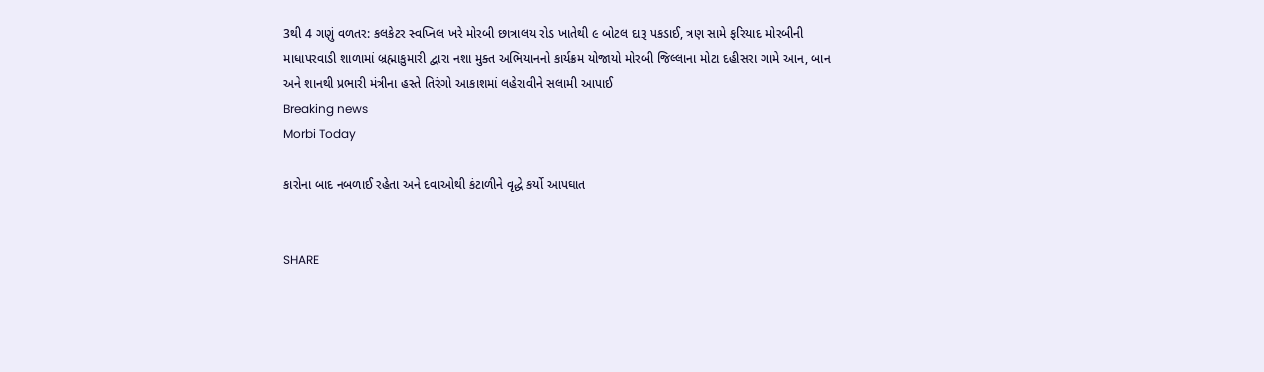3થી 4 ગણું વળતર: કલકેટર સ્વપ્નિલ ખરે મોરબી છાત્રાલય રોડ ખાતેથી ૯ બોટલ દારૂ પકડાઈ, ત્રણ સામે ફરિયાદ મોરબીની માધાપરવાડી શાળામાં બ્રહ્માકુમારી દ્વારા નશા મુક્ત અભિયાનનો કાર્યક્રમ યોજાયો મોરબી જિલ્લાના મોટા દહીસરા ગામે આન, બાન અને શાનથી પ્રભારી મંત્રીના હસ્તે તિરંગો આકાશમાં લહેરાવીને સલામી આપાઈ
Breaking news
Morbi Today

કારોના બાદ નબળાઈ રહેતા અને દવાઓથી કંટાળીને વૃદ્ધે કર્યો આપઘાત


SHARE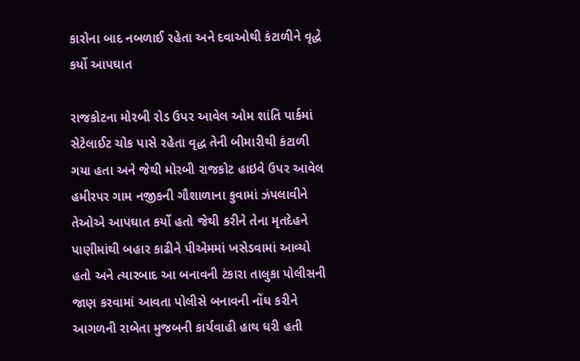કારોના બાદ નબળાઈ રહેતા અને દવાઓથી કંટાળીને વૃદ્ધે કર્યો આપઘાત

રાજકોટના મોરબી રોડ ઉપર આવેલ ઓમ શાંતિ પાર્કમાં સેટેલાઈટ ચોક પાસે રહેતા વૃદ્ધ તેની બીમારીથી કંટાળી ગયા હતા અને જેથી મોરબી રાજકોટ હાઇવે ઉપર આવેલ હમીરપર ગામ નજીકની ગૌશાળાના કુવામાં ઝંપલાવીને તેઓએ આપઘાત કર્યો હતો જેથી કરીને તેના મૃતદેહને પાણીમાંથી બહાર કાઢીને પીએમમાં ખસેડવામાં આવ્યો હતો અને ત્યારબાદ આ બનાવની ટંકારા તાલુકા પોલીસની જાણ કરવામાં આવતા પોલીસે બનાવની નોંધ કરીને આગળની રાબેતા મુજબની કાર્યવાહી હાથ ધરી હતી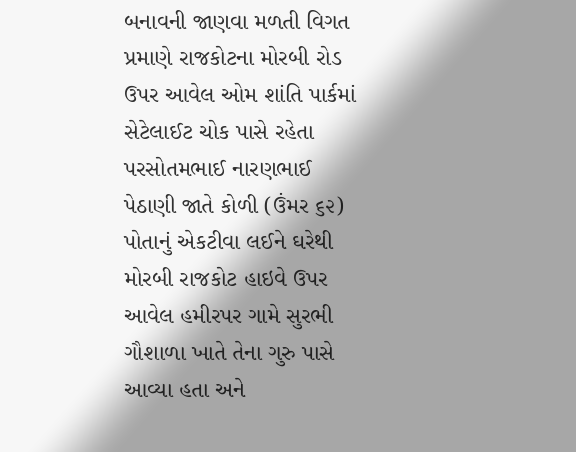બનાવની જાણવા મળતી વિગત પ્રમાણે રાજકોટના મોરબી રોડ ઉપર આવેલ ઓમ શાંતિ પાર્કમાં સેટેલાઈટ ચોક પાસે રહેતા પરસોતમભાઈ નારણભાઈ પેઠાણી જાતે કોળી (ઉંમર ૬૨) પોતાનું એકટીવા લઈને ઘરેથી મોરબી રાજકોટ હાઇવે ઉપર આવેલ હમીરપર ગામે સુરભી ગૌશાળા ખાતે તેના ગુરુ પાસે આવ્યા હતા અને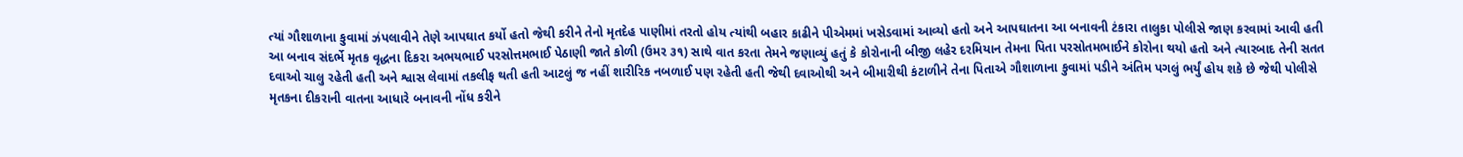ત્યાં ગૌશાળાના કુવામાં ઝંપલાવીને તેણે આપઘાત કર્યો હતો જેથી કરીને તેનો મૃતદેહ પાણીમાં તરતો હોય ત્યાંથી બહાર કાઢીને પીએમમાં ખસેડવામાં આવ્યો હતો અને આપઘાતના આ બનાવની ટંકારા તાલુકા પોલીસે જાણ કરવામાં આવી હતી આ બનાવ સંદર્ભે મૃતક વૃદ્ધના દિકરા અભયભાઈ પરસોત્તમભાઈ પેઠાણી જાતે કોળી (ઉમર ૩૧) સાથે વાત કરતા તેમને જણાવ્યું હતું કે કોરોનાની બીજી લહેર દરમિયાન તેમના પિતા પરસોતમભાઈને કોરોના થયો હતો અને ત્યારબાદ તેની સતત દવાઓ ચાલુ રહેતી હતી અને શ્વાસ લેવામાં તકલીફ થતી હતી આટલું જ નહીં શારીરિક નબળાઈ પણ રહેતી હતી જેથી દવાઓથી અને બીમારીથી કંટાળીને તેના પિતાએ ગૌશાળાના કુવામાં પડીને અંતિમ પગલું ભર્યું હોય શકે છે જેથી પોલીસે મૃતકના દીકરાની વાતના આધારે બનાવની નોંધ કરીને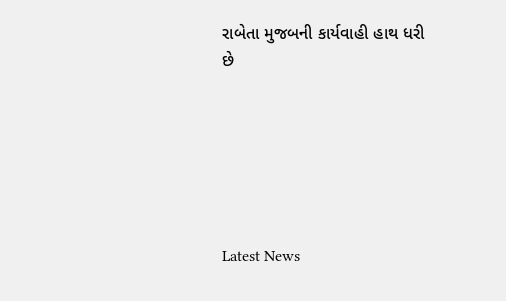રાબેતા મુજબની કાર્યવાહી હાથ ધરી છે






Latest News